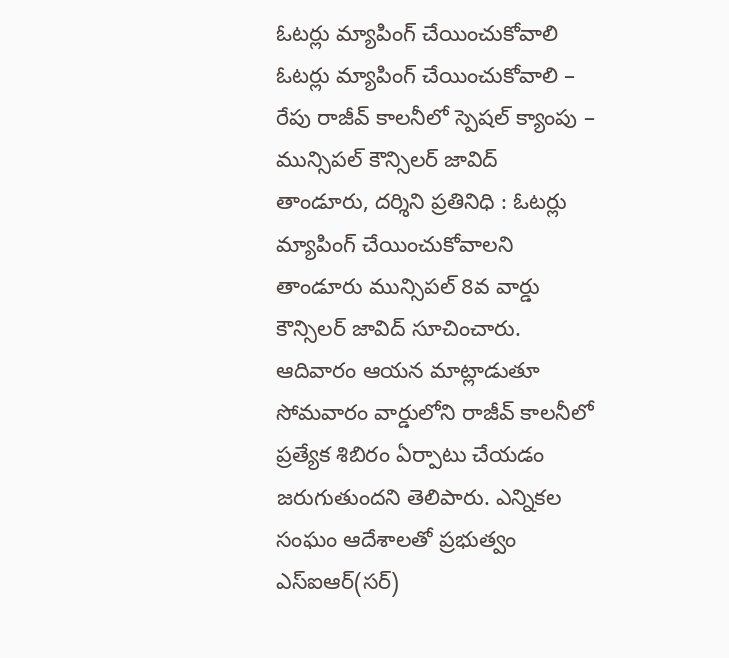ఓటర్లు మ్యాపింగ్ చేయించుకోవాలి
ఓటర్లు మ్యాపింగ్ చేయించుకోవాలి – రేపు రాజీవ్ కాలనీలో స్పెషల్ క్యాంపు – మున్సిపల్ కౌన్సిలర్ జావిద్ తాండూరు, దర్శిని ప్రతినిధి : ఓటర్లు మ్యాపింగ్ చేయించుకోవాలని తాండూరు మున్సిపల్ 8వ వార్డు కౌన్సిలర్ జావిద్ సూచించారు. ఆదివారం ఆయన మాట్లాడుతూ సోమవారం వార్డులోని రాజీవ్ కాలనీలో ప్రత్యేక శిబిరం ఏర్పాటు చేయడం జరుగుతుందని తెలిపారు. ఎన్నికల సంఘం ఆదేశాలతో ప్రభుత్వం ఎస్ఐఆర్(సర్)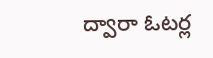ద్వారా ఓటర్ల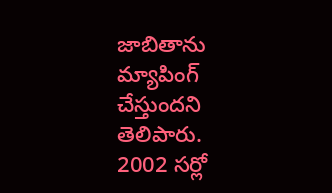జాబితాను మ్యాపింగ్ చేస్తుందని తెలిపారు. 2002 సర్లో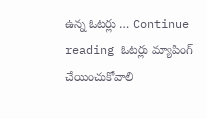ఉన్న ఓటర్లు … Continue reading ఓటర్లు మ్యాపింగ్ చేయించుకోవాలి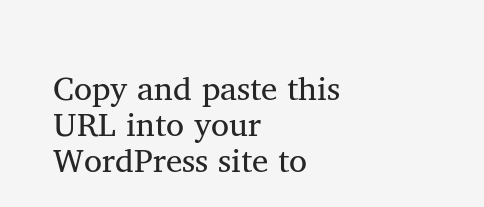Copy and paste this URL into your WordPress site to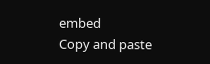embed
Copy and paste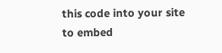this code into your site to embed